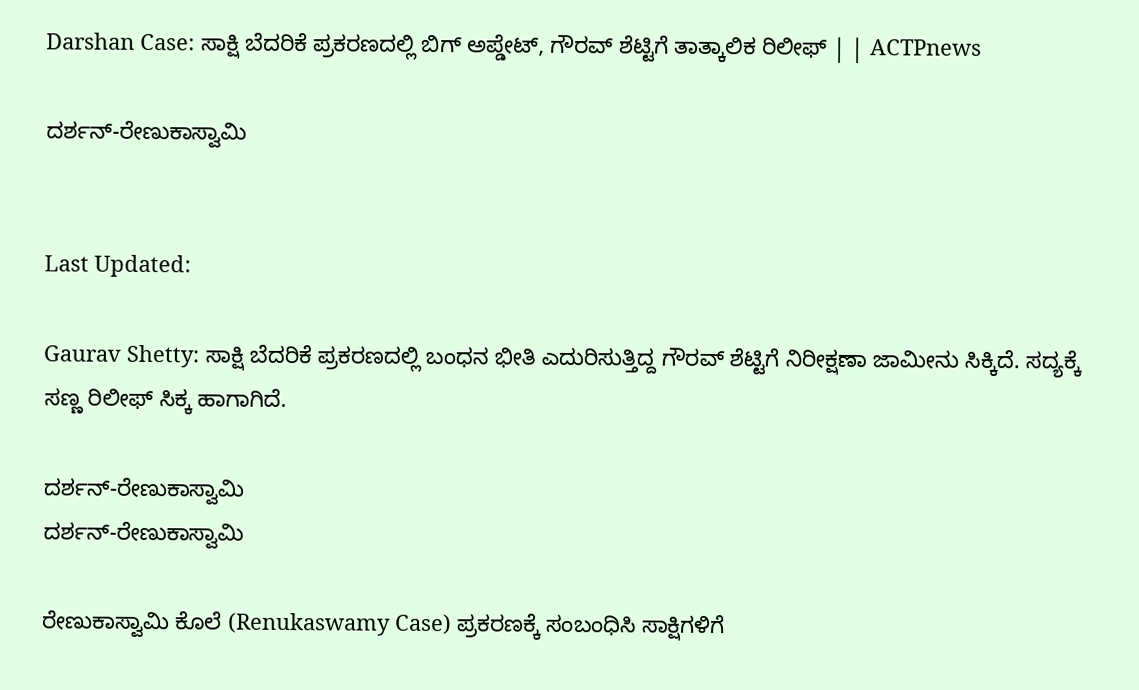Darshan Case: ಸಾಕ್ಷಿ ಬೆದರಿಕೆ ಪ್ರಕರಣದಲ್ಲಿ ಬಿಗ್ ಅಪ್ಡೇಟ್, ಗೌರವ್ ಶೆಟ್ಟಿಗೆ ತಾತ್ಕಾಲಿಕ ರಿಲೀಫ್ | | ACTPnews

ದರ್ಶನ್-ರೇಣುಕಾಸ್ವಾಮಿ


Last Updated:

Gaurav Shetty: ಸಾಕ್ಷಿ ಬೆದರಿಕೆ ಪ್ರಕರಣದಲ್ಲಿ ಬಂಧನ ಭೀತಿ ಎದುರಿಸುತ್ತಿದ್ದ ಗೌರವ್ ಶೆಟ್ಟಿಗೆ ನಿರೀಕ್ಷಣಾ ಜಾಮೀನು ಸಿಕ್ಕಿದೆ. ಸದ್ಯಕ್ಕೆ ಸಣ್ಣ ರಿಲೀಫ್ ಸಿಕ್ಕ ಹಾಗಾಗಿದೆ.

ದರ್ಶನ್-ರೇಣುಕಾಸ್ವಾಮಿ
ದರ್ಶನ್-ರೇಣುಕಾಸ್ವಾಮಿ

ರೇಣುಕಾಸ್ವಾಮಿ ಕೊಲೆ (Renukaswamy Case) ಪ್ರಕರಣಕ್ಕೆ ಸಂಬಂಧಿಸಿ ಸಾಕ್ಷಿಗಳಿಗೆ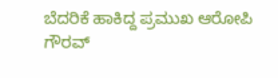ಬೆದರಿಕೆ ಹಾಕಿದ್ದ ಪ್ರಮುಖ ಆರೋಪಿ ಗೌರವ್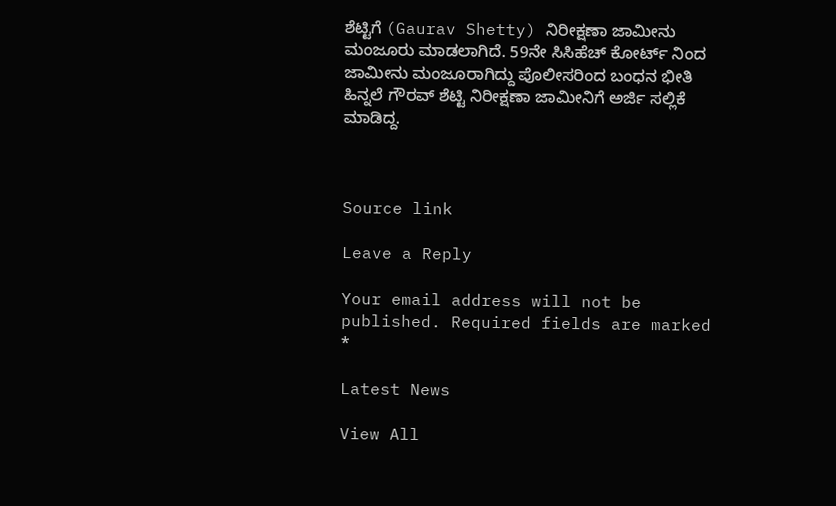ಶೆಟ್ಟಿಗೆ (Gaurav Shetty) ನಿರೀಕ್ಷಣಾ ಜಾಮೀನು ಮಂಜೂರು ಮಾಡಲಾಗಿದೆ. 59ನೇ ಸಿಸಿಹೆಚ್ ಕೋರ್ಟ್ ನಿಂದ ಜಾಮೀನು ಮಂಜೂರಾಗಿದ್ದು ಪೊಲೀಸರಿಂದ ಬಂಧನ‌ ಭೀತಿ ಹಿನ್ನಲೆ ಗೌರವ್ ಶೆಟ್ಟಿ ನಿರೀಕ್ಷಣಾ ಜಾಮೀನಿಗೆ ಅರ್ಜಿ ಸಲ್ಲಿಕೆ ಮಾಡಿದ್ದ.



Source link

Leave a Reply

Your email address will not be published. Required fields are marked *

Latest News

View All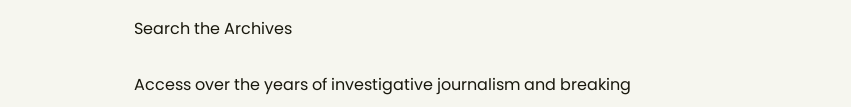Search the Archives

Access over the years of investigative journalism and breaking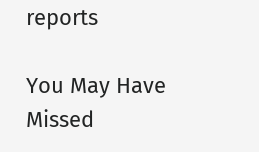reports

You May Have Missed